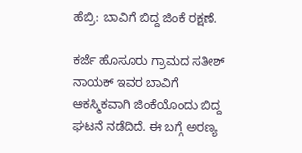ಹೆಬ್ರಿ: ಬಾವಿಗೆ ಬಿದ್ದ ಜಿಂಕೆ ರಕ್ಷಣೆ.

ಕರ್ಜೆ ಹೊಸೂರು ಗ್ರಾಮದ ಸತೀಶ್ ನಾಯಕ್ ಇವರ ಬಾವಿಗೆ ಆಕಸ್ಮಿಕವಾಗಿ ಜಿಂಕೆಯೊಂದು ಬಿದ್ದ ಘಟನೆ ನಡೆದಿದೆ. ಈ ಬಗ್ಗೆ ಅರಣ್ಯ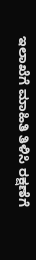ಇಲಾಖೆಗೆ ಮಾಹಿತಿ ತಿಳಿಸಿ ರಕ್ಷಣೆಗೆ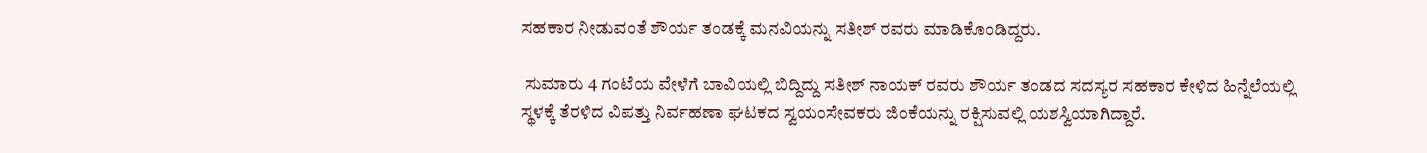ಸಹಕಾರ ನೀಡುವಂತೆ ಶೌರ್ಯ ತಂಡಕ್ಕೆ ಮನವಿಯನ್ನು ಸತೀಶ್ ರವರು ಮಾಡಿಕೊಂಡಿದ್ದರು.

 ಸುಮಾರು 4 ಗಂಟೆಯ ವೇಳೆಗೆ ಬಾವಿಯಲ್ಲಿ ಬಿದ್ದಿದ್ದು ಸತೀಶ್ ನಾಯಕ್ ರವರು ಶೌರ್ಯ ತಂಡದ ಸದಸ್ಯರ ಸಹಕಾರ ಕೇಳಿದ ಹಿನ್ನೆಲೆಯಲ್ಲಿ ಸ್ಥಳಕ್ಕೆ ತೆರಳಿದ ವಿಪತ್ತು ನಿರ್ವಹಣಾ ಘಟಕದ ಸ್ವಯಂಸೇವಕರು ಜಿಂಕೆಯನ್ನು ರಕ್ಷಿಸುವಲ್ಲಿ ಯಶಸ್ವಿಯಾಗಿದ್ದಾರೆ.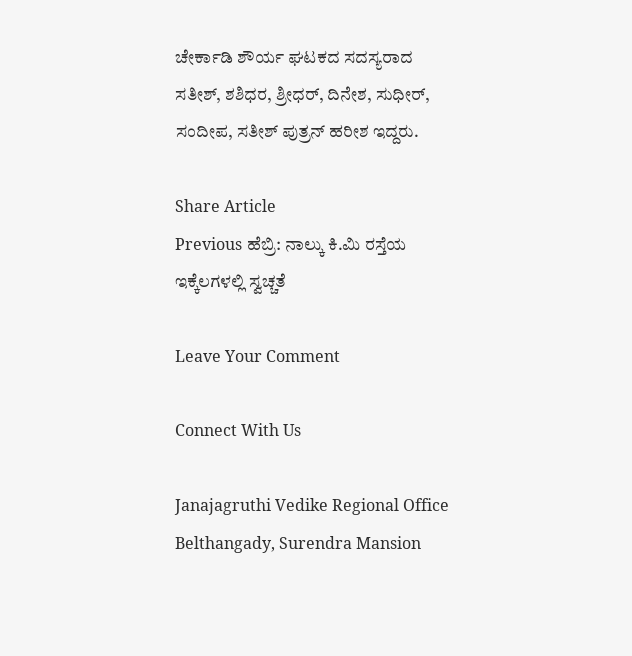ಚೇರ್ಕಾಡಿ ಶೌರ್ಯ ಘಟಕದ ಸದಸ್ಯರಾದ ಸತೀಶ್, ಶಶಿಧರ, ಶ್ರೀಧರ್, ದಿನೇಶ, ಸುಧೀರ್, ಸಂದೀಪ, ಸತೀಶ್ ಪುತ್ರನ್ ಹರೀಶ ಇದ್ದರು.

Share Article
Previous ಹೆಬ್ರಿ: ನಾಲ್ಕು ಕಿ.ಮಿ ರಸ್ತೆಯ ಇಕ್ಕೆಲಗಳಲ್ಲಿ ಸ್ವಚ್ಚತೆ

Leave Your Comment

Connect With Us

Janajagruthi Vedike Regional Office Belthangady, Surendra Mansion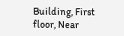Building, First floor, Near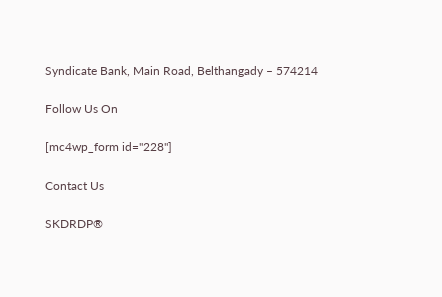Syndicate Bank, Main Road, Belthangady – 574214

Follow Us On

[mc4wp_form id="228"]

Contact Us

SKDRDP®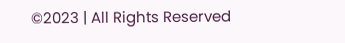©2023 | All Rights Reserved